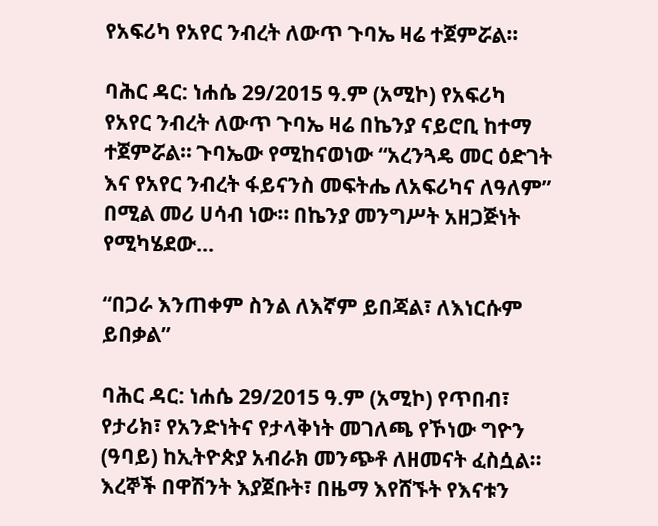የአፍሪካ የአየር ንብረት ለውጥ ጉባኤ ዛሬ ተጀምሯል።

ባሕር ዳር: ነሐሴ 29/2015 ዓ.ም (አሚኮ) የአፍሪካ የአየር ንብረት ለውጥ ጉባኤ ዛሬ በኬንያ ናይሮቢ ከተማ ተጀምሯል። ጉባኤው የሚከናወነው “አረንጓዴ መር ዕድገት እና የአየር ንብረት ፋይናንስ መፍትሔ ለአፍሪካና ለዓለም” በሚል መሪ ሀሳብ ነው። በኬንያ መንግሥት አዘጋጅነት የሚካሄደው...

“በጋራ እንጠቀም ስንል ለእኛም ይበጃል፣ ለእነርሱም ይበቃል”

ባሕር ዳር: ነሐሴ 29/2015 ዓ.ም (አሚኮ) የጥበብ፣ የታሪክ፣ የአንድነትና የታላቅነት መገለጫ የኾነው ግዮን (ዓባይ) ከኢትዮጵያ አብራክ መንጭቶ ለዘመናት ፈስሷል፡፡ እረኞች በዋሽንት እያጀቡት፣ በዜማ እየሸኙት የእናቱን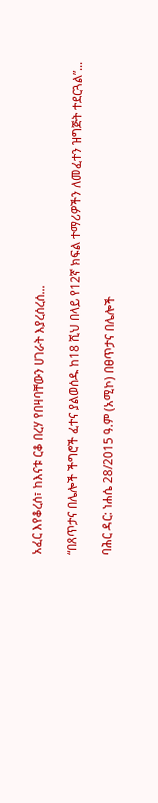አፈር እየቆረሰ፣ ከእናቱ ርቆ በረሃ የበዛባቸውን ሀገራት እያረሰረሰ...

“በጸጥታና በሌሎች ችግሮች ፈተና ያልወሰዱ ከ18 ሺህ በላይ የ12ኛ ክፍል ተማሪዎችን ለመፈተን ዝግጅት ተደርጓል”...

ባሕር ዳር: ነሐሴ 28/2015 ዓ.ም (አሚኮ) በፀጥታና በሌሎች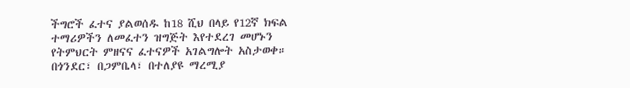ችግሮች ፈተና ያልወሰዱ ከ18 ሺህ በላይ የ12ኛ ክፍል ተማሪዎችን ለመፈተን ዝግጅት እየተደረገ መሆኑን የትምህርት ምዘናና ፈተናዎች አገልግሎት አስታወቀ። በጎንደር፣ በጋምቤላ፣ በተለያዩ ማረሚያ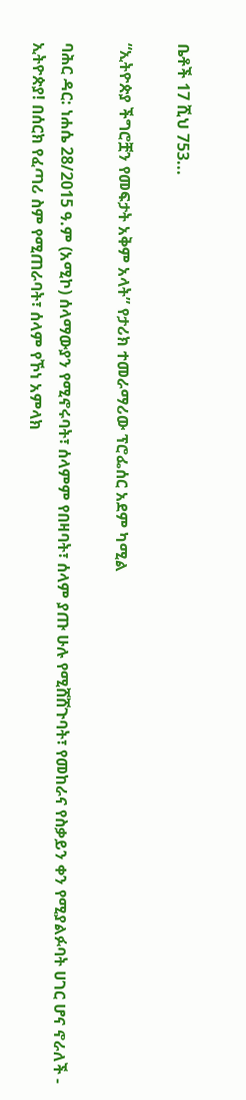ቤቶች 17 ሺህ 753...

“ኢትዮጵያ ችግሮቿን የመፍታት አቅም አላት” የታሪክ ተመራማሪው ፕሮፌሰር አደም ካሚል

ባሕር ዳር: ነሐሴ 28/2015 ዓ.ም (አሚኮ) ሰላማውያን የሚኖሩባት፣ ሰላምም የበዛባት፣ ሰላም ያጡ ሁሉ የሚሸሸጉባት፣ የመከራና የስቃይን ቀን የሚያልፉባት ሀገር ሆና ኖራለች - ኢትዮጵያ! በሰርክ የፈጣሪ ስም የሚጠራባት፣ ሰላም የኾነ አምላክ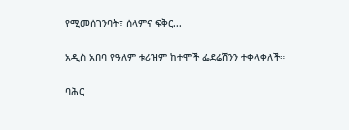የሚመሰገንባት፣ ሰላምና ፍቅር...

አዲስ አበባ የዓለም ቱሪዝም ከተሞች ፌደሬሽንን ተቀላቀለች።

ባሕር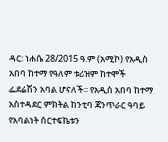ዳር: ነሐሴ 28/2015 ዓ.ም (አሚኮ) የአዲስ አበባ ከተማ የዓለም ቱሪዝም ከተሞች ፌደሬሽን አባል ሆናለች፡፡ የአዲስ አበባ ከተማ አስተዳደር ምክትል ከንቲባ ጃንጥራር ዓባይ የአባልነት ሰርተፍኬቱን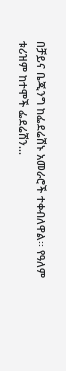በቻይና ቤጂንግ ከፌደሬሽኑ አመራሮች ተቀብለዋል፡፡ የዓለም ቱሪዝም ከተሞች ፌደሬሽን...